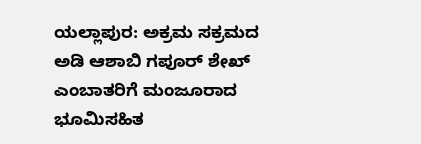ಯಲ್ಲಾಪುರ: ಅಕ್ರಮ ಸಕ್ರಮದ ಅಡಿ ಆಶಾಬಿ ಗಪೂರ್ ಶೇಖ್ ಎಂಬಾತರಿಗೆ ಮಂಜೂರಾದ ಭೂಮಿಸಹಿತ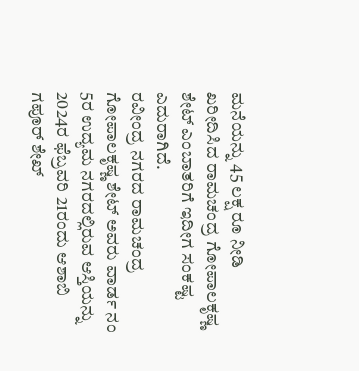ಮನೆಯನ್ನು 45 ಲಕ್ಷ ರೂ ನೀಡಿ ಖರೀದಿಸಿದ ರಾಮಚಂದ್ರ ಗೋಪಾಲಕೃಷ್ಣ ಶೇಟ್ ಎಂಬಾತರಿಗೆ ಇದೀಗ ಸಂಕಷ್ಟ ಎದುರಾಗಿದೆ.
ರವೀಂದ್ರ ನಗರದ ರಾಮಚಂದ್ರ ಗೋಪಾಲಕೃಷ್ಣ ಶೇಟ್ ಅವರು ವಾರ್ಡ ನಂ 5ರ ಉದ್ಯಮ ನಗರದಲ್ಲಿರುವ ಆಸ್ತಿಯನ್ನು 2024ರ ಫೆಬ್ರವರಿ 21ರಂದು ಆಶಾಬಿ ಗಪೂರ್ ಶೇಖ್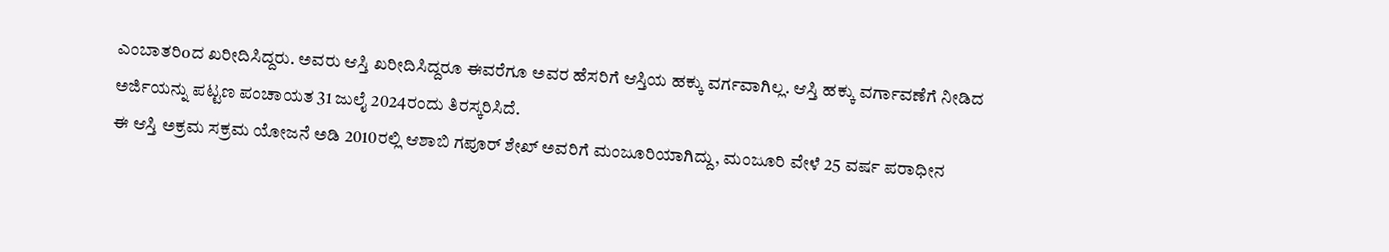ಎಂಬಾತರಿoದ ಖರೀದಿಸಿದ್ದರು. ಅವರು ಆಸ್ತಿ ಖರೀದಿಸಿದ್ದರೂ ಈವರೆಗೂ ಅವರ ಹೆಸರಿಗೆ ಆಸ್ತಿಯ ಹಕ್ಕು ವರ್ಗವಾಗಿಲ್ಲ. ಆಸ್ತಿ ಹಕ್ಕು ವರ್ಗಾವಣೆಗೆ ನೀಡಿದ ಅರ್ಜಿಯನ್ನು ಪಟ್ಟಣ ಪಂಚಾಯತ 31 ಜುಲೈ 2024ರಂದು ತಿರಸ್ಕರಿಸಿದೆ.
ಈ ಆಸ್ತಿ ಅಕ್ರಮ ಸಕ್ರಮ ಯೋಜನೆ ಅಡಿ 2010ರಲ್ಲಿ ಆಶಾಬಿ ಗಪೂರ್ ಶೇಖ್ ಅವರಿಗೆ ಮಂಜೂರಿಯಾಗಿದ್ದು, ಮಂಜೂರಿ ವೇಳೆ 25 ವರ್ಷ ಪರಾಧೀನ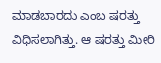ಮಾಡಬಾರದು ಎಂಬ ಷರತ್ತು ವಿಧಿಸಲಾಗಿತ್ತು. ಆ ಷರತ್ತು ಮೀರಿ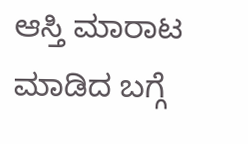ಆಸ್ತಿ ಮಾರಾಟ ಮಾಡಿದ ಬಗ್ಗೆ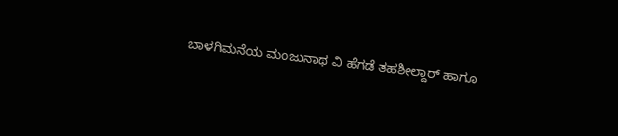ಬಾಳಗಿಮನೆಯ ಮಂಜುನಾಥ ವಿ ಹೆಗಡೆ ತಹಶೀಲ್ದಾರ್ ಹಾಗೂ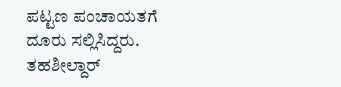ಪಟ್ಟಣ ಪಂಚಾಯತಗೆ ದೂರು ಸಲ್ಲಿಸಿದ್ದರು. ತಹಶೀಲ್ದಾರ್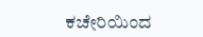ಕಚೇರಿಯಿಂದ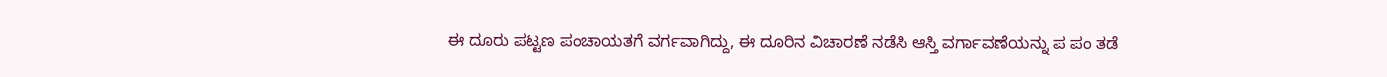ಈ ದೂರು ಪಟ್ಟಣ ಪಂಚಾಯತಗೆ ವರ್ಗವಾಗಿದ್ದು, ಈ ದೂರಿನ ವಿಚಾರಣೆ ನಡೆಸಿ ಆಸ್ತಿ ವರ್ಗಾವಣೆಯನ್ನು ಪ ಪಂ ತಡೆ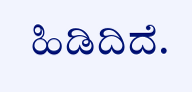ಹಿಡಿದಿದೆ.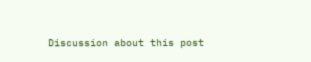Discussion about this post